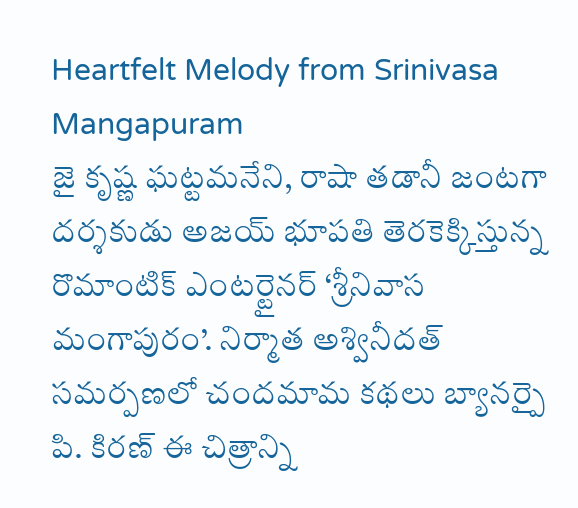Heartfelt Melody from Srinivasa Mangapuram
జై కృష్ణ ఘట్టమనేని, రాషా తడానీ జంటగా దర్శకుడు అజయ్ భూపతి తెరకెక్కిస్తున్న రొమాంటిక్ ఎంటర్టైనర్ ‘శ్రీనివాస మంగాపురం’. నిర్మాత అశ్వినీదత్ సమర్పణలో చందమామ కథలు బ్యానర్పై పి. కిరణ్ ఈ చిత్రాన్ని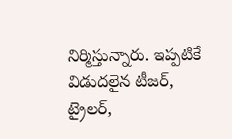నిర్మిస్తున్నారు. ఇప్పటికే విడుదలైన టీజర్, ట్రైలర్,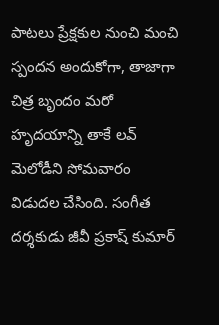పాటలు ప్రేక్షకుల నుంచి మంచి స్పందన అందుకోగా, తాజాగా చిత్ర బృందం మరో హృదయాన్ని తాకే లవ్ మెలోడీని సోమవారం విడుదల చేసింది. సంగీత దర్శకుడు జీవీ ప్రకాష్ కుమార్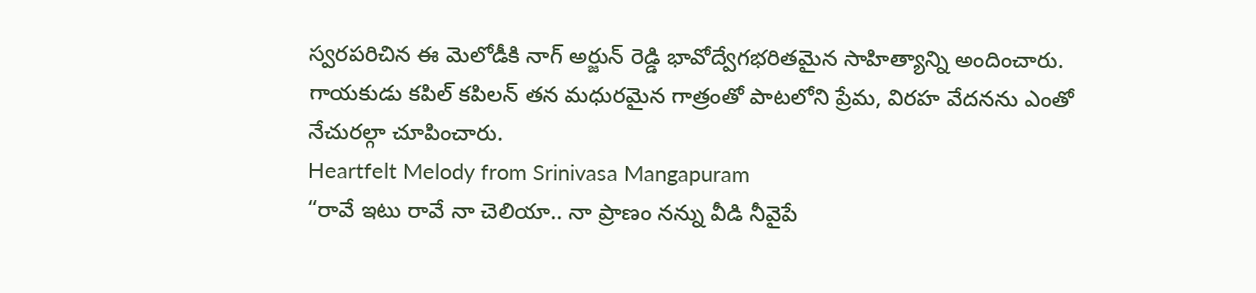స్వరపరిచిన ఈ మెలోడీకి నాగ్ అర్జున్ రెడ్డి భావోద్వేగభరితమైన సాహిత్యాన్ని అందించారు. గాయకుడు కపిల్ కపిలన్ తన మధురమైన గాత్రంతో పాటలోని ప్రేమ, విరహ వేదనను ఎంతో నేచురల్గా చూపించారు.
Heartfelt Melody from Srinivasa Mangapuram
“రావే ఇటు రావే నా చెలియా.. నా ప్రాణం నన్ను వీడి నీవైపే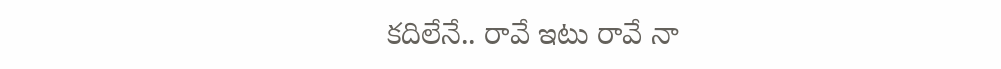కదిలేనే.. రావే ఇటు రావే నా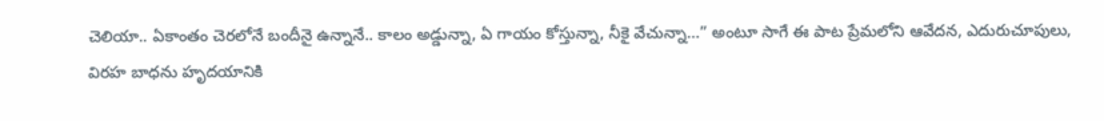చెలియా.. ఏకాంతం చెరలోనే బందీనై ఉన్నానే.. కాలం అడ్డున్నా, ఏ గాయం కోస్తున్నా, నీకై వేచున్నా…” అంటూ సాగే ఈ పాట ప్రేమలోని ఆవేదన, ఎదురుచూపులు, విరహ బాధను హృదయానికి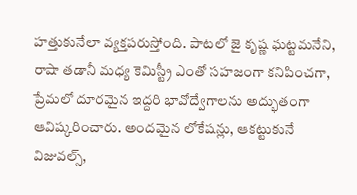హత్తుకునేలా వ్యక్తపరుస్తోంది. పాటలో జై కృష్ణ ఘట్టమనేని, రాషా తడానీ మధ్య కెమిస్ట్రీ ఎంతో సహజంగా కనిపించగా, ప్రేమలో దూరమైన ఇద్దరి భావోద్వేగాలను అద్భుతంగా ఆవిష్కరించారు. అందమైన లోకేషన్లు, ఆకట్టుకునే విజువల్స్,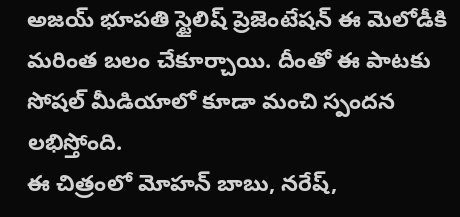అజయ్ భూపతి స్టైలిష్ ప్రెజెంటేషన్ ఈ మెలోడీకి మరింత బలం చేకూర్చాయి. దీంతో ఈ పాటకు సోషల్ మీడియాలో కూడా మంచి స్పందన లభిస్తోంది.
ఈ చిత్రంలో మోహన్ బాబు, నరేష్,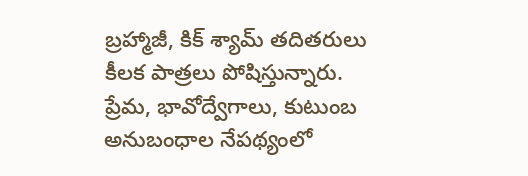బ్రహ్మాజీ, కిక్ శ్యామ్ తదితరులు కీలక పాత్రలు పోషిస్తున్నారు. ప్రేమ, భావోద్వేగాలు, కుటుంబ అనుబంధాల నేపథ్యంలో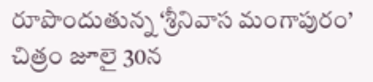రూపొందుతున్న ‘శ్రీనివాస మంగాపురం’ చిత్రం జూలై 30న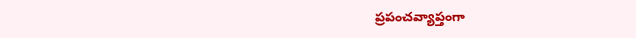ప్రపంచవ్యాప్తంగా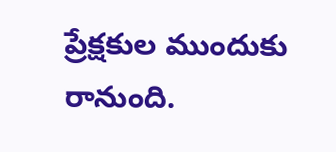ప్రేక్షకుల ముందుకు రానుంది.